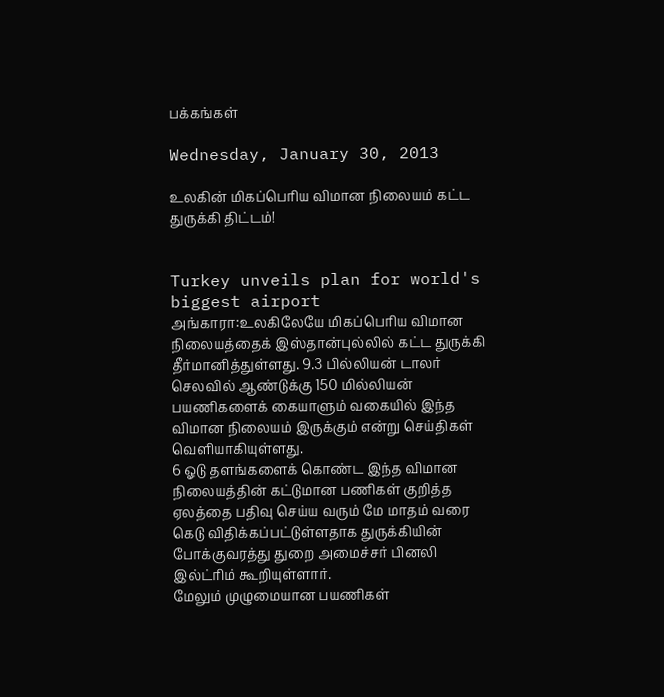பக்கங்கள்

Wednesday, January 30, 2013

உலகின் மிகப்பெரிய விமான நிலையம் கட்ட துருக்கி திட்டம்!


Turkey unveils plan for world's biggest airport
அங்காரா:உலகிலேயே மிகப்பெரிய விமான நிலையத்தைக் இஸ்தான்புல்லில் கட்ட துருக்கி தீர்மானித்துள்ளது. 9.3 பில்லியன் டாலர் செலவில் ஆண்டுக்கு 150 மில்லியன் பயணிகளைக் கையாளும் வகையில் இந்த விமான நிலையம் இருக்கும் என்று செய்திகள் வெளியாகியுள்ளது.
6 ஓடு தளங்களைக் கொண்ட இந்த விமான நிலையத்தின் கட்டுமான பணிகள் குறித்த ஏலத்தை பதிவு செய்ய வரும் மே மாதம் வரை கெடு விதிக்கப்பட்டுள்ளதாக துருக்கியின் போக்குவரத்து துறை அமைச்சர் பினலி இல்ட்ரிம் கூறியுள்ளார்.
மேலும் முழுமையான பயணிகள்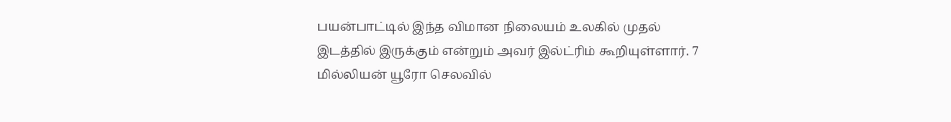பயன்பாட்டில் இந்த விமான நிலையம் உலகில் முதல் இடத்தில் இருக்கும் என்றும் அவர் இல்ட்ரிம் கூறியுள்ளார். 7 மில்லியன் யூரோ செலவில்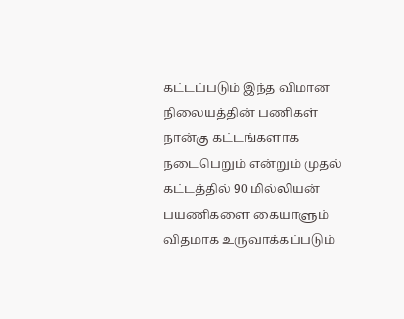கட்டப்படும் இந்த விமான நிலையத்தின் பணிகள் நான்கு கட்டங்களாக நடைபெறும் என்றும் முதல் கட்டத்தில் 90 மில்லியன் பயணிகளை கையாளும் விதமாக உருவாக்கப்படும்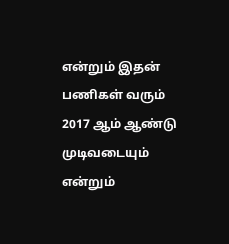என்றும் இதன் பணிகள் வரும் 2017 ஆம் ஆண்டு முடிவடையும் என்றும்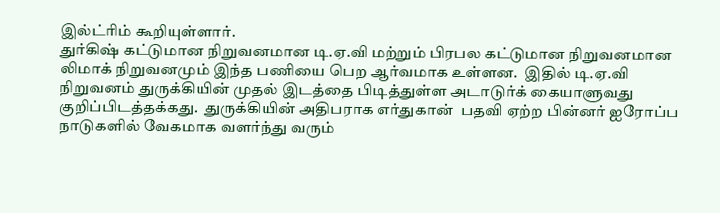இல்ட்ரிம் கூறியுள்ளார்.
துர்கிஷ் கட்டுமான நிறுவனமான டி.ஏ.வி மற்றும் பிரபல கட்டுமான நிறுவனமான லிமாக் நிறுவனமும் இந்த பணியை பெற ஆர்வமாக உள்ளன.  இதில் டி.ஏ.வி நிறுவனம் துருக்கியின் முதல் இடத்தை பிடித்துள்ள அடாடுர்க் கையாளுவது குறிப்பிடத்தக்கது.  துருக்கியின் அதிபராக எர்துகான்  பதவி ஏற்ற பின்னர் ஐரோப்ப நாடுகளில் வேகமாக வளர்ந்து வரும்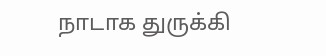நாடாக துருக்கி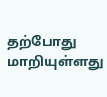தற்போது மாறியுள்ளது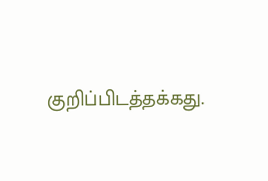குறிப்பிடத்தக்கது.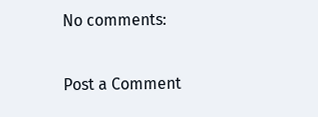No comments:

Post a Comment